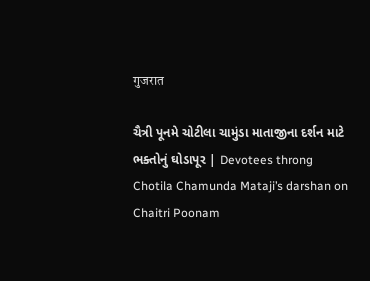गुजरात

ચૈત્રી પૂનમે ચોટીલા ચામુંડા માતાજીના દર્શન માટે ભક્તોનું ઘોડાપૂર | Devotees throng Chotila Chamunda Mataji’s darshan on Chaitri Poonam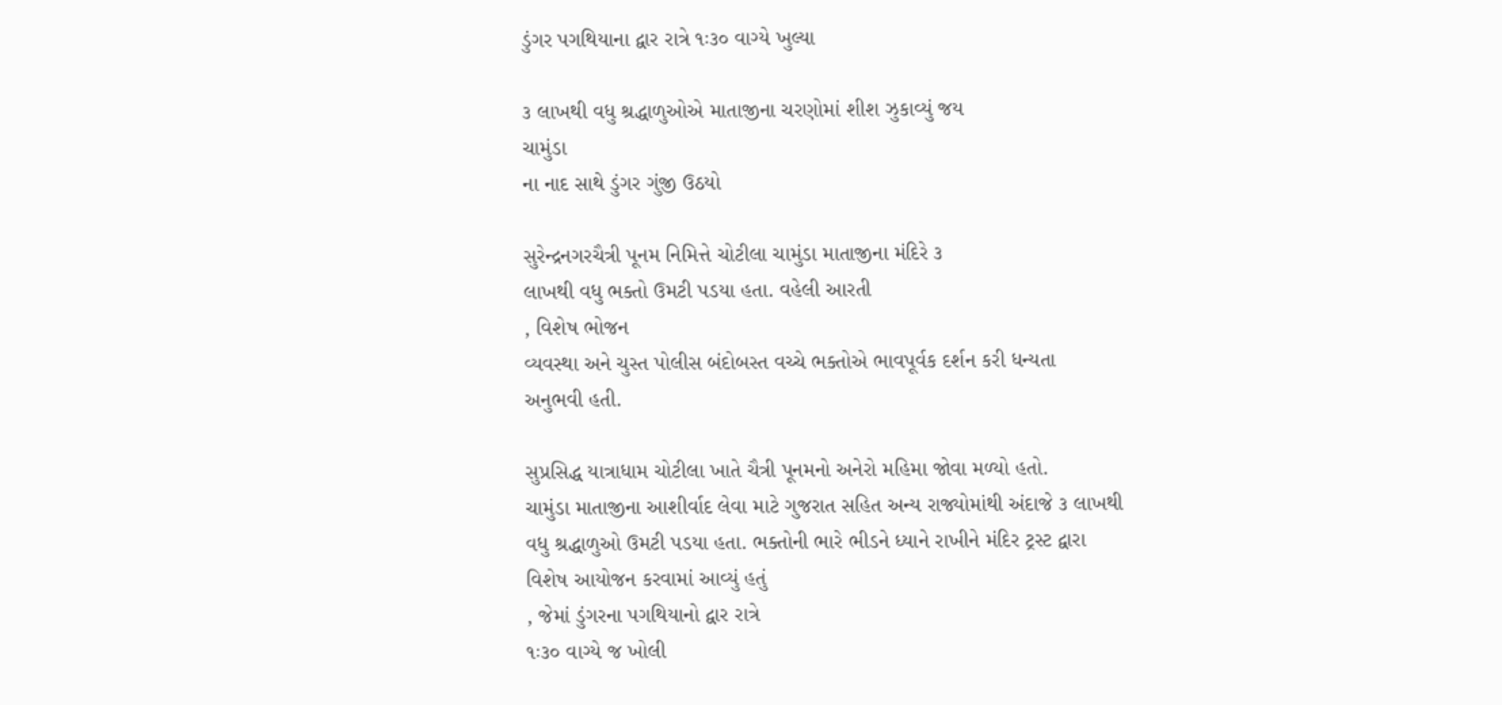ડુંગર પગથિયાના દ્વાર રાત્રે ૧ઃ૩૦ વાગ્યે ખુલ્યા

૩ લાખથી વધુ શ્રદ્ધાળુઓએ માતાજીના ચરણોમાં શીશ ઝુકાવ્યું જય
ચામુંડા
ના નાદ સાથે ડુંગર ગુંજી ઉઠયો

સુરેન્દ્રનગરચૈત્રી પૂનમ નિમિત્તે ચોટીલા ચામુંડા માતાજીના મંદિરે ૩
લાખથી વધુ ભક્તો ઉમટી પડયા હતા. વહેલી આરતી
, વિશેષ ભોજન
વ્યવસ્થા અને ચુસ્ત પોલીસ બંદોબસ્ત વચ્ચે ભક્તોએ ભાવપૂર્વક દર્શન કરી ધન્યતા
અનુભવી હતી.

સુપ્રસિદ્ધ યાત્રાધામ ચોટીલા ખાતે ચૈત્રી પૂનમનો અનેરો મહિમા જોવા મળ્યો હતો.
ચામુંડા માતાજીના આશીર્વાદ લેવા માટે ગુજરાત સહિત અન્ય રાજ્યોમાંથી અંદાજે ૩ લાખથી
વધુ શ્રદ્ધાળુઓ ઉમટી પડયા હતા. ભક્તોની ભારે ભીડને ધ્યાને રાખીને મંદિર ટ્રસ્ટ દ્વારા
વિશેષ આયોજન કરવામાં આવ્યું હતું
, જેમાં ડુંગરના પગથિયાનો દ્વાર રાત્રે
૧ઃ૩૦ વાગ્યે જ ખોલી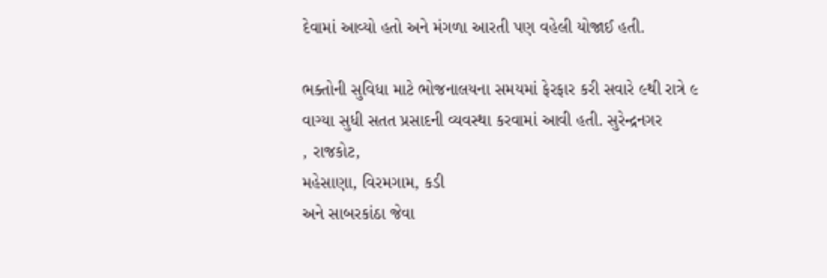દેવામાં આવ્યો હતો અને મંગળા આરતી પણ વહેલી યોજાઈ હતી.

ભક્તોની સુવિધા માટે ભોજનાલયના સમયમાં ફેરફાર કરી સવારે ૯થી રાત્રે ૯
વાગ્યા સુધી સતત પ્રસાદની વ્યવસ્થા કરવામાં આવી હતી. સુરેન્દ્રનગર
, રાજકોટ,
મહેસાણા, વિરમગામ, કડી
અને સાબરકાંઠા જેવા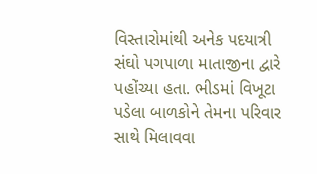વિસ્તારોમાંથી અનેક પદયાત્રી સંઘો પગપાળા માતાજીના દ્વારે
પહોંચ્યા હતા. ભીડમાં વિખૂટા પડેલા બાળકોને તેમના પરિવાર સાથે મિલાવવા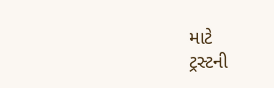માટે
ટ્રસ્ટની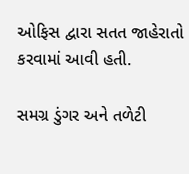ઓફિસ દ્વારા સતત જાહેરાતો કરવામાં આવી હતી.

સમગ્ર ડુંગર અને તળેટી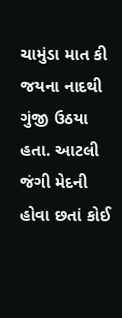ચામુંડા માત કી જયના નાદથી ગુંજી ઉઠયા હતા. આટલી જંગી મેદની હોવા છતાં કોઈ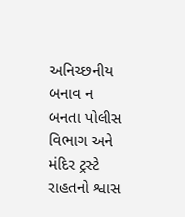અનિચ્છનીય બનાવ ન
બનતા પોલીસ વિભાગ અને મંદિર ટ્રસ્ટે રાહતનો શ્વાસ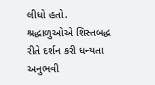લીધો હતો. શ્રદ્ધાળુઓએ શિસ્તબદ્ધ
રીતે દર્શન કરી ધન્યતા અનુભવી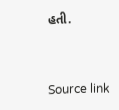હતી.



Source link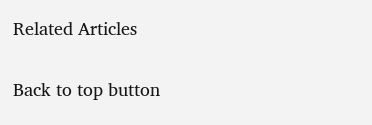Related Articles

Back to top button